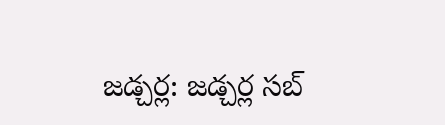జడ్చర్ల: జడ్చర్ల సబ్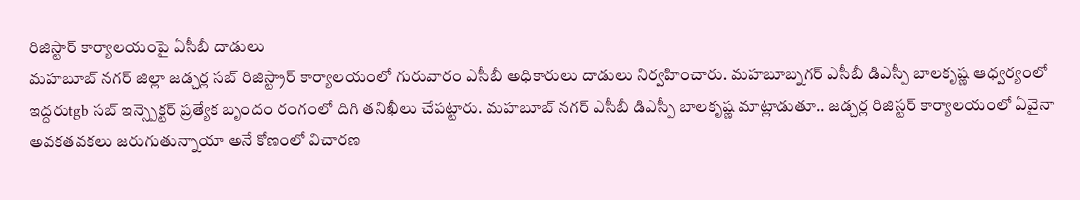రిజిస్టార్ కార్యాలయంపై ఏసీబీ దాడులు
మహబూబ్ నగర్ జిల్లా జడ్చర్ల సబ్ రిజిస్ట్రార్ కార్యాలయంలో గురువారం ఎసీబీ అధికారులు దాడులు నిర్వహించారు. మహబూబ్నగర్ ఎసీబీ డిఎస్పీ బాలకృష్ణ ఆధ్వర్యంలో ఇద్దరుtgb సబ్ ఇన్స్పెక్టర్ ప్రత్యేక బృందం రంగంలో దిగి తనిఖీలు చేపట్టారు. మహబూబ్ నగర్ ఎసీబీ డిఎస్పీ బాలకృష్ణ మాట్లాడుతూ.. జడ్చర్ల రిజిస్టర్ కార్యాలయంలో ఏవైనా అవకతవకలు జరుగుతున్నాయా అనే కోణంలో విచారణ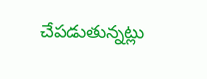చేపడుతున్నట్లు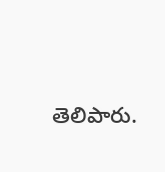తెలిపారు.